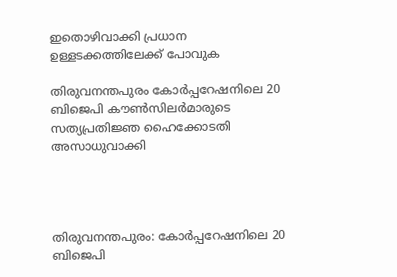ഇതൊഴിവാക്കി പ്രധാന ഉള്ളടക്കത്തിലേക്ക് പോവുക

തിരുവനന്തപുരം കോര്‍പ്പറേഷനിലെ 20 ബിജെപി കൗണ്‍സിലര്‍മാരുടെ സത്യപ്രതിജ്ഞ ഹൈക്കോടതി അസാധുവാക്കി




തിരുവനന്തപുരം: കോര്‍പ്പറേഷനിലെ 20 ബിജെപി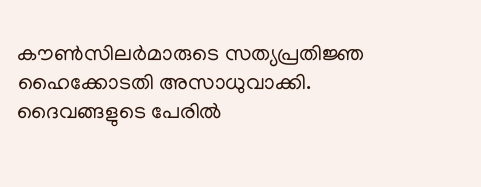കൗണ്‍സിലര്‍മാരുടെ സത്യപ്രതിജ്ഞ ഹൈക്കോടതി അസാധുവാക്കി. ദൈവങ്ങളുടെ പേരില്‍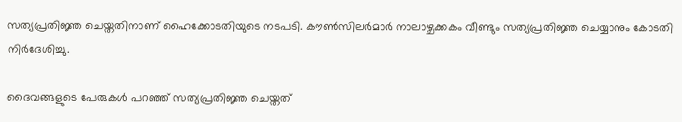സത്യപ്രതിജ്ഞ ചെയ്തതിനാണ് ഹൈക്കോടതിയുടെ നടപടി. കൗണ്‍സിലര്‍മാര്‍ നാലാഴ്ചക്കകം വീണ്ടും സത്യപ്രതിജ്ഞ ചെയ്യാനും കോടതി നിര്‍ദേശിച്ചു.

ദൈവങ്ങളുടെ പേരുകള്‍ പറഞ്ഞ് സത്യപ്രതിജ്ഞ ചെയ്തത്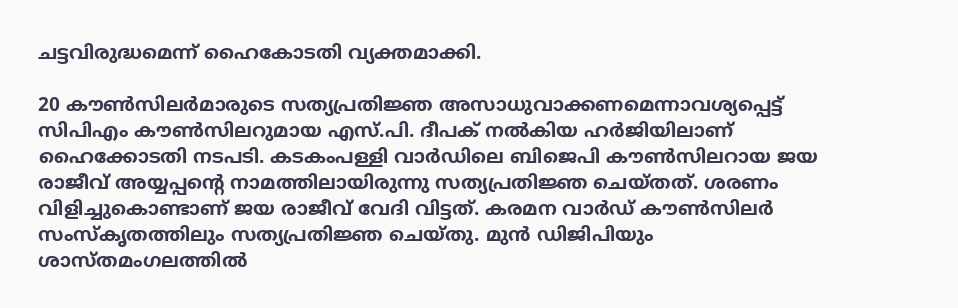ചട്ടവിരുദ്ധമെന്ന് ഹൈകോടതി വ്യക്തമാക്കി.

20 കൗണ്‍സിലര്‍മാരുടെ സത്യപ്രതിജ്ഞ അസാധുവാക്കണമെന്നാവശ്യപ്പെട്ട് സിപിഎം കൗണ്‍സിലറുമായ എസ്.പി. ദീപക് നല്‍കിയ ഹര്‍ജിയിലാണ് ഹൈക്കോടതി നടപടി. കടകംപള്ളി വാര്‍ഡിലെ ബിജെപി കൗണ്‍സിലറായ ജയ രാജീവ് അയ്യപ്പന്റെ നാമത്തിലായിരുന്നു സത്യപ്രതിജ്ഞ ചെയ്തത്. ശരണം വിളിച്ചുകൊണ്ടാണ് ജയ രാജീവ് വേദി വിട്ടത്. കരമന വാര്‍ഡ് കൗണ്‍സിലര്‍ സംസ്‌കൃതത്തിലും സത്യപ്രതിജ്ഞ ചെയ്തു. മുന്‍ ഡിജിപിയും ശാസ്തമംഗലത്തില്‍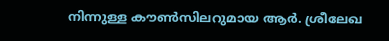നിന്നുള്ള കൗണ്‍സിലറുമായ ആര്‍. ശ്രീലേഖ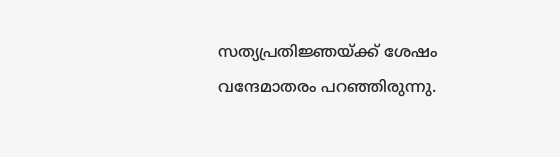സത്യപ്രതിജ്ഞയ്ക്ക് ശേഷം വന്ദേമാതരം പറഞ്ഞിരുന്നു.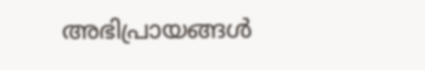അഭിപ്രായങ്ങള്‍